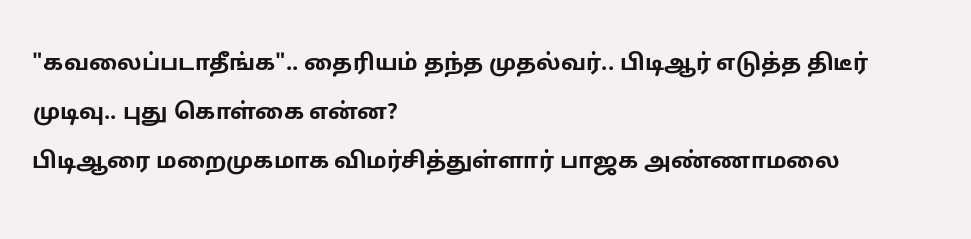"கவலைப்படாதீங்க".. தைரியம் தந்த முதல்வர்.. பிடிஆர் எடுத்த திடீர் முடிவு.. புது கொள்கை என்ன?
பிடிஆரை மறைமுகமாக விமர்சித்துள்ளார் பாஜக அண்ணாமலை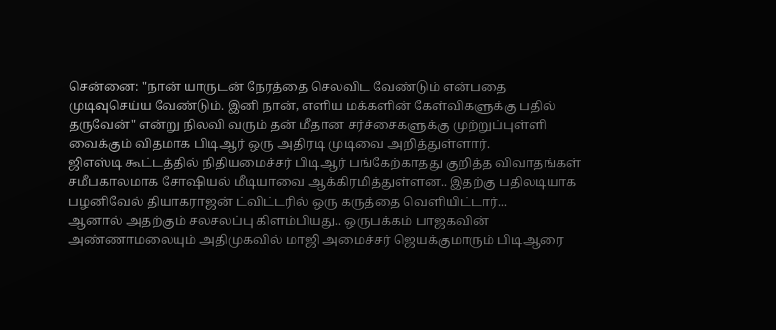சென்னை: "நான் யாருடன் நேரத்தை செலவிட வேண்டும் என்பதை முடிவுசெய்ய வேண்டும். இனி நான், எளிய மக்களின் கேள்விகளுக்கு பதில் தருவேன்" என்று நிலவி வரும் தன் மீதான சர்ச்சைகளுக்கு முற்றுப்புள்ளி வைக்கும் விதமாக பிடிஆர் ஒரு அதிரடி முடிவை அறித்துள்ளார்.
ஜிஎஸ்டி கூட்டத்தில் நிதியமைச்சர் பிடிஆர் பங்கேற்காதது குறித்த விவாதங்கள் சமீபகாலமாக சோஷியல் மீடியாவை ஆக்கிரமித்துள்ளன.. இதற்கு பதிலடியாக பழனிவேல் தியாகராஜன் ட்விட்டரில் ஒரு கருத்தை வெளியிட்டார்...
ஆனால் அதற்கும் சலசலப்பு கிளம்பியது.. ஒருபக்கம் பாஜகவின் அண்ணாமலையும் அதிமுகவில் மாஜி அமைச்சர் ஜெயக்குமாரும் பிடிஆரை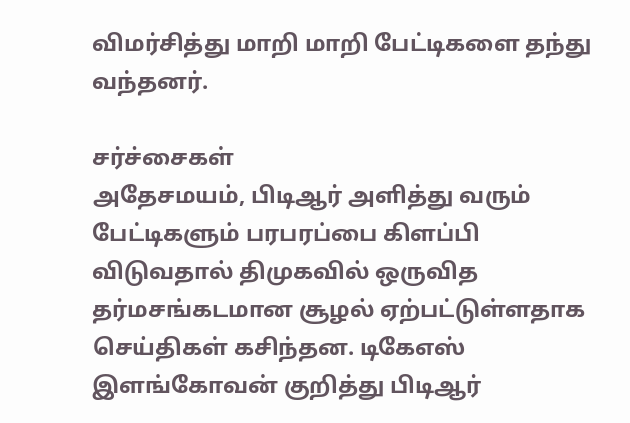விமர்சித்து மாறி மாறி பேட்டிகளை தந்து வந்தனர்.

சர்ச்சைகள்
அதேசமயம், பிடிஆர் அளித்து வரும் பேட்டிகளும் பரபரப்பை கிளப்பி விடுவதால் திமுகவில் ஒருவித தர்மசங்கடமான சூழல் ஏற்பட்டுள்ளதாக செய்திகள் கசிந்தன. டிகேஎஸ் இளங்கோவன் குறித்து பிடிஆர்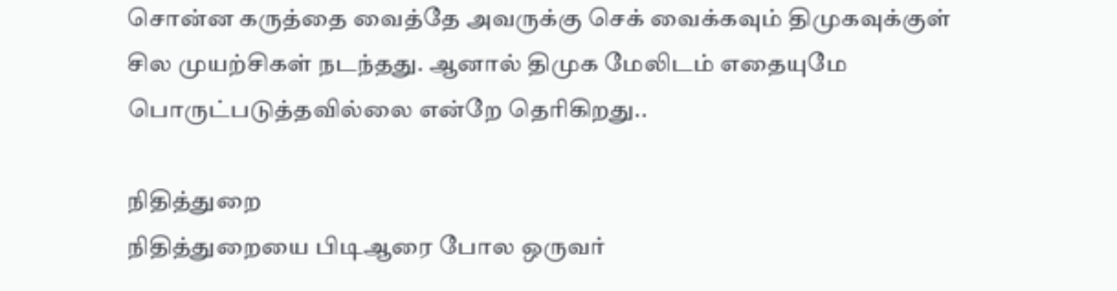சொன்ன கருத்தை வைத்தே அவருக்கு செக் வைக்கவும் திமுகவுக்குள் சில முயற்சிகள் நடந்தது. ஆனால் திமுக மேலிடம் எதையுமே பொருட்படுத்தவில்லை என்றே தெரிகிறது..

நிதித்துறை
நிதித்துறையை பிடிஆரை போல ஒருவர்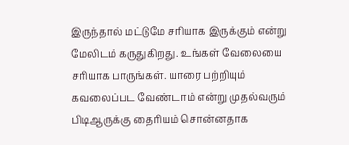இருந்தால் மட்டுமே சரியாக இருக்கும் என்று மேலிடம் கருதுகிறது. உங்கள் வேலையை சரியாக பாருங்கள். யாரை பற்றியும் கவலைப்பட வேண்டாம் என்று முதல்வரும் பிடிஆருக்கு தைரியம் சொன்னதாக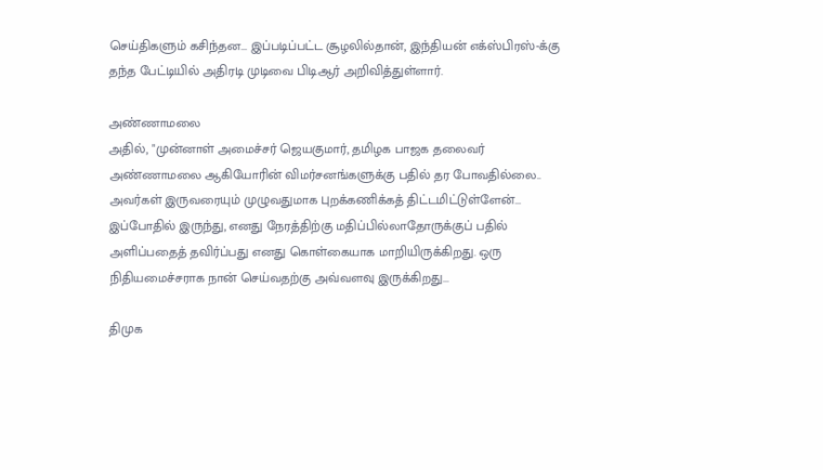செய்திகளும் கசிந்தன... இப்படிப்பட்ட சூழலில்தான், இந்தியன் எக்ஸ்பிரஸ்-க்கு தந்த பேட்டியில் அதிரடி முடிவை பிடிஆர் அறிவித்துள்ளார்.

அண்ணாமலை
அதில், "முன்னாள் அமைச்சர் ஜெயகுமார், தமிழக பாஜக தலைவர் அண்ணாமலை ஆகியோரின் விமர்சனங்களுக்கு பதில் தர போவதில்லை.. அவர்கள் இருவரையும் முழுவதுமாக புறக்கணிக்கத் திட்டமிட்டுள்ளேன்... இப்போதில் இருந்து, எனது நேரத்திற்கு மதிப்பில்லாதோருக்குப் பதில் அளிப்பதைத் தவிர்ப்பது எனது கொள்கையாக மாறியிருக்கிறது. ஒரு நிதியமைச்சராக நான் செய்வதற்கு அவ்வளவு இருக்கிறது...

திமுக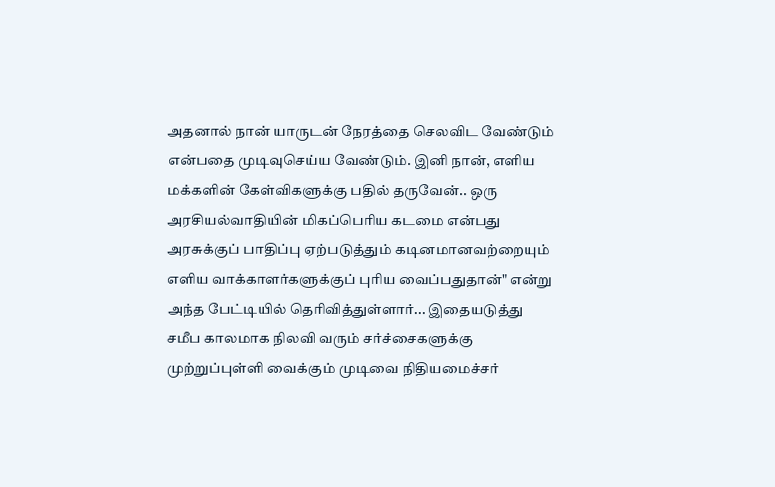அதனால் நான் யாருடன் நேரத்தை செலவிட வேண்டும் என்பதை முடிவுசெய்ய வேண்டும். இனி நான், எளிய மக்களின் கேள்விகளுக்கு பதில் தருவேன்.. ஒரு அரசியல்வாதியின் மிகப்பெரிய கடமை என்பது அரசுக்குப் பாதிப்பு ஏற்படுத்தும் கடினமானவற்றையும் எளிய வாக்காளர்களுக்குப் புரிய வைப்பதுதான்" என்று அந்த பேட்டியில் தெரிவித்துள்ளார்... இதையடுத்து சமீப காலமாக நிலவி வரும் சர்ச்சைகளுக்கு முற்றுப்புள்ளி வைக்கும் முடிவை நிதியமைச்சர்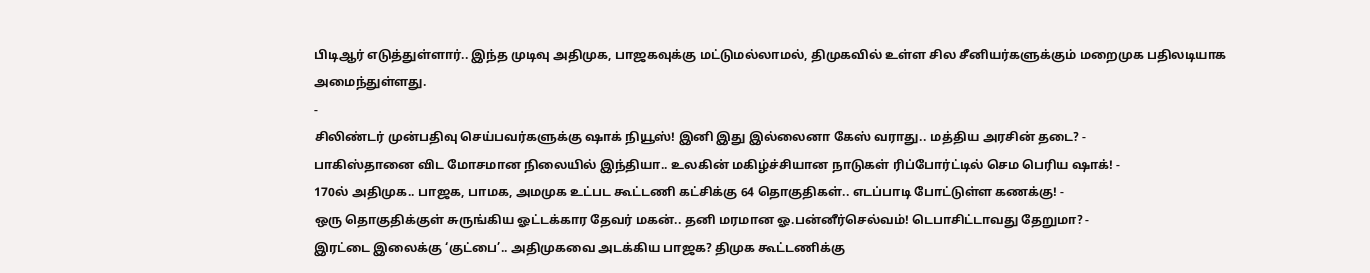பிடிஆர் எடுத்துள்ளார்.. இந்த முடிவு அதிமுக, பாஜகவுக்கு மட்டுமல்லாமல், திமுகவில் உள்ள சில சீனியர்களுக்கும் மறைமுக பதிலடியாக அமைந்துள்ளது.
-
சிலிண்டர் முன்பதிவு செய்பவர்களுக்கு ஷாக் நியூஸ்! இனி இது இல்லைனா கேஸ் வராது.. மத்திய அரசின் தடை? -
பாகிஸ்தானை விட மோசமான நிலையில் இந்தியா.. உலகின் மகிழ்ச்சியான நாடுகள் ரிப்போர்ட்டில் செம பெரிய ஷாக்! -
170ல் அதிமுக.. பாஜக, பாமக, அமமுக உட்பட கூட்டணி கட்சிக்கு 64 தொகுதிகள்.. எடப்பாடி போட்டுள்ள கணக்கு! -
ஒரு தொகுதிக்குள் சுருங்கிய ஓட்டக்கார தேவர் மகன்.. தனி மரமான ஓ.பன்னீர்செல்வம்! டெபாசிட்டாவது தேறுமா? -
இரட்டை இலைக்கு ‘குட்பை’.. அதிமுகவை அடக்கிய பாஜக? திமுக கூட்டணிக்கு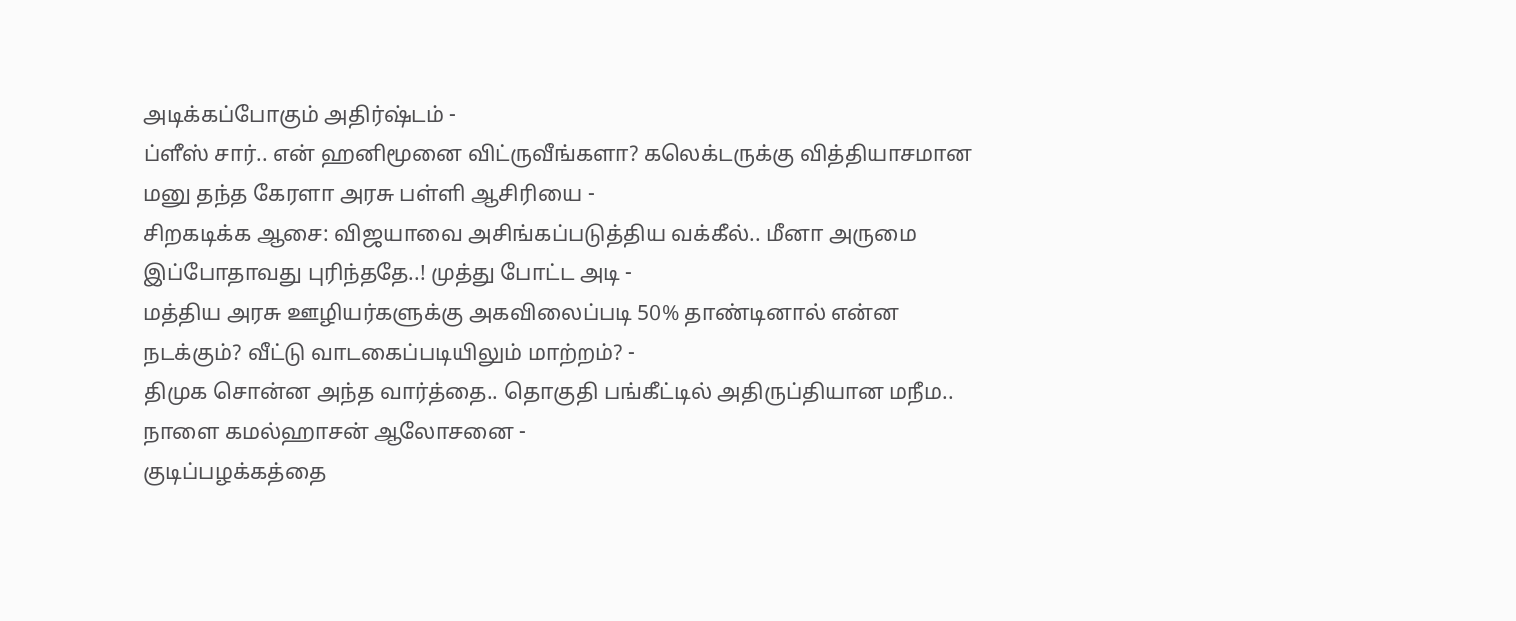அடிக்கப்போகும் அதிர்ஷ்டம் -
ப்ளீஸ் சார்.. என் ஹனிமூனை விட்ருவீங்களா? கலெக்டருக்கு வித்தியாசமான மனு தந்த கேரளா அரசு பள்ளி ஆசிரியை -
சிறகடிக்க ஆசை: விஜயாவை அசிங்கப்படுத்திய வக்கீல்.. மீனா அருமை இப்போதாவது புரிந்ததே..! முத்து போட்ட அடி -
மத்திய அரசு ஊழியர்களுக்கு அகவிலைப்படி 50% தாண்டினால் என்ன நடக்கும்? வீட்டு வாடகைப்படியிலும் மாற்றம்? -
திமுக சொன்ன அந்த வார்த்தை.. தொகுதி பங்கீட்டில் அதிருப்தியான மநீம.. நாளை கமல்ஹாசன் ஆலோசனை -
குடிப்பழக்கத்தை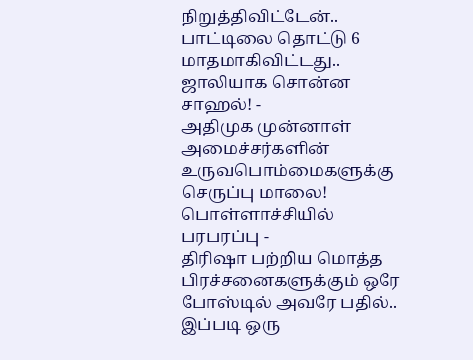நிறுத்திவிட்டேன்.. பாட்டிலை தொட்டு 6 மாதமாகிவிட்டது.. ஜாலியாக சொன்ன சாஹல்! -
அதிமுக முன்னாள் அமைச்சர்களின் உருவபொம்மைகளுக்கு செருப்பு மாலை! பொள்ளாச்சியில் பரபரப்பு -
திரிஷா பற்றிய மொத்த பிரச்சனைகளுக்கும் ஒரே போஸ்டில் அவரே பதில்.. இப்படி ஒரு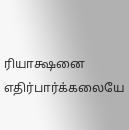ரியாக்ஷனை எதிர்பார்க்கலையே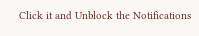Click it and Unblock the Notifications